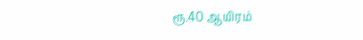ரூ.40 ஆயிரம்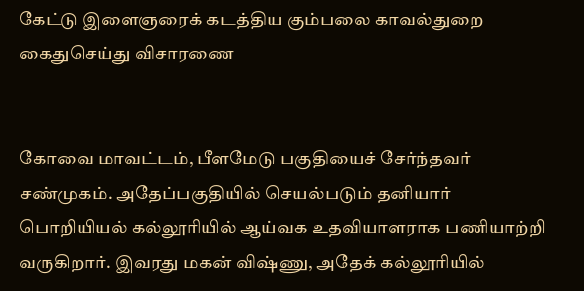கேட்டு இளைஞரைக் கடத்திய கும்பலை காவல்துறை கைதுசெய்து விசாரணை


கோவை மாவட்டம், பீளமேடு பகுதியைச் சேர்ந்தவர் சண்முகம். அதேப்பகுதியில் செயல்படும் தனியார் பொறியியல் கல்லூரியில் ஆய்வக உதவியாளராக பணியாற்றி வருகிறார். இவரது மகன் விஷ்ணு, அதேக் கல்லூரியில்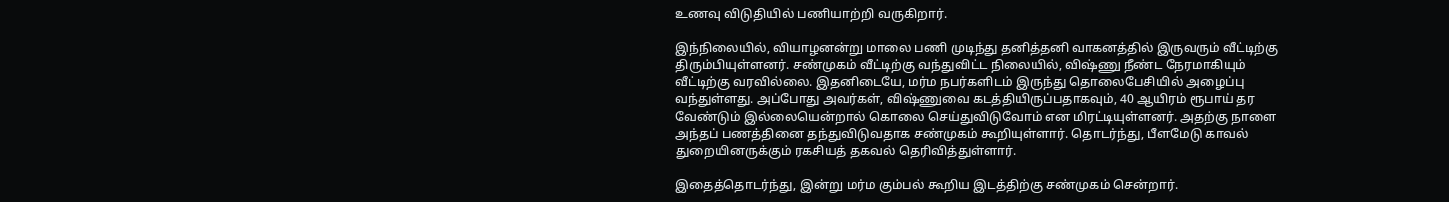உணவு விடுதியில் பணியாற்றி வருகிறார்.

இந்நிலையில், வியாழனன்று மாலை பணி முடிந்து தனித்தனி வாகனத்தில் இருவரும் வீட்டிற்கு திரும்பியுள்ளனர். சண்முகம் வீட்டிற்கு வந்துவிட்ட நிலையில், விஷ்ணு நீண்ட நேரமாகியும் வீட்டிற்கு வரவில்லை. இதனிடையே, மர்ம நபர்களிடம் இருந்து தொலைபேசியில் அழைப்பு வந்துள்ளது. அப்போது அவர்கள், விஷ்ணுவை கடத்தியிருப்பதாகவும், 40 ஆயிரம் ரூபாய் தர வேண்டும் இல்லையென்றால் கொலை செய்துவிடுவோம் என மிரட்டியுள்ளனர். அதற்கு நாளை அந்தப் பணத்தினை தந்துவிடுவதாக சண்முகம் கூறியுள்ளார். தொடர்ந்து, பீளமேடு காவல் துறையினருக்கும் ரகசியத் தகவல் தெரிவித்துள்ளார்.

இதைத்தொடர்ந்து, இன்று மர்ம கும்பல் கூறிய இடத்திற்கு சண்முகம் சென்றார்.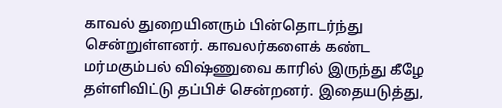காவல் துறையினரும் பின்தொடர்ந்து சென்றுள்ளனர். காவலர்களைக் கண்ட மர்மகும்பல் விஷ்ணுவை காரில் இருந்து கீழே தள்ளிவிட்டு தப்பிச் சென்றனர். இதையடுத்து,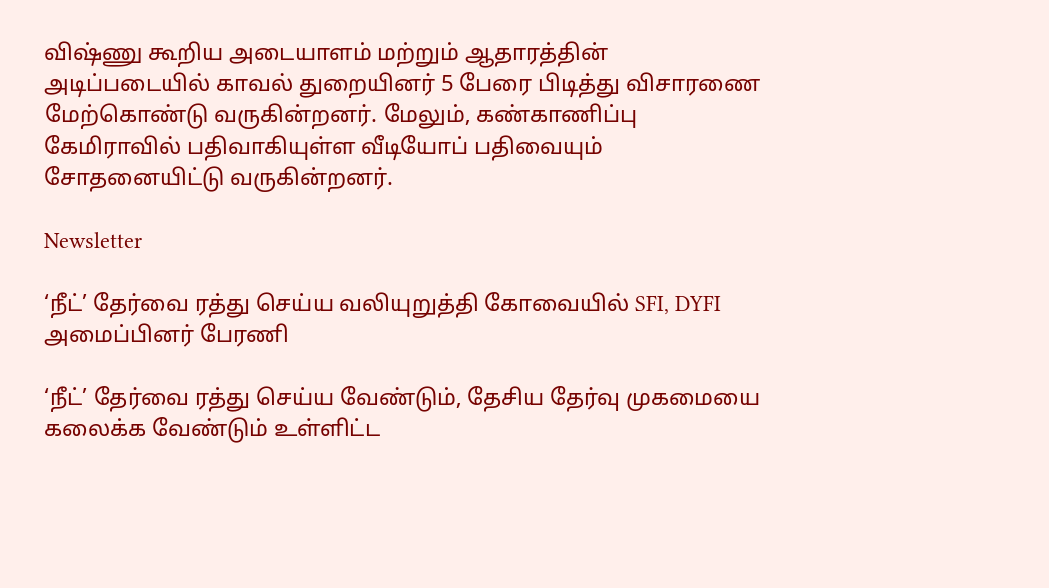விஷ்ணு கூறிய அடையாளம் மற்றும் ஆதாரத்தின் அடிப்படையில் காவல் துறையினர் 5 பேரை பிடித்து விசாரணை மேற்கொண்டு வருகின்றனர். மேலும், கண்காணிப்பு கேமிராவில் பதிவாகியுள்ள வீடியோப் பதிவையும் சோதனையிட்டு வருகின்றனர்.

Newsletter

‘நீட்’ தேர்வை ரத்து செய்ய வலியுறுத்தி கோவையில் SFI, DYFI அமைப்பினர் பேரணி

‘நீட்’ தேர்வை ரத்து செய்ய வேண்டும், தேசிய தேர்வு முகமையை கலைக்க வேண்டும் உள்ளிட்ட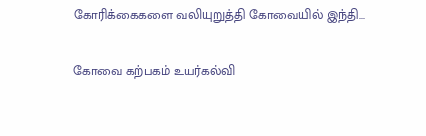கோரிக்கைகளை வலியுறுத்தி கோவையில் இந்தி...

கோவை கற்பகம் உயர்கல்வி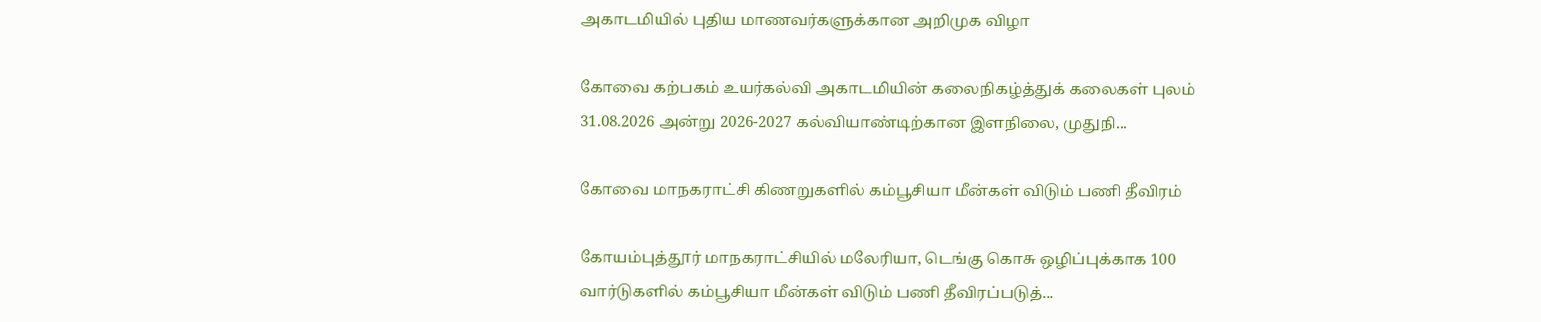அகாடமியில் புதிய மாணவர்களுக்கான அறிமுக விழா

கோவை கற்பகம் உயர்கல்வி அகாடமியின் கலைநிகழ்த்துக் கலைகள் புலம் 31.08.2026 அன்று 2026-2027 கல்வியாண்டிற்கான இளநிலை, முதுநி...

கோவை மாநகராட்சி கிணறுகளில் கம்பூசியா மீன்கள் விடும் பணி தீவிரம்

கோயம்புத்தூர் மாநகராட்சியில் மலேரியா, டெங்கு கொசு ஒழிப்புக்காக 100 வார்டுகளில் கம்பூசியா மீன்கள் விடும் பணி தீவிரப்படுத்...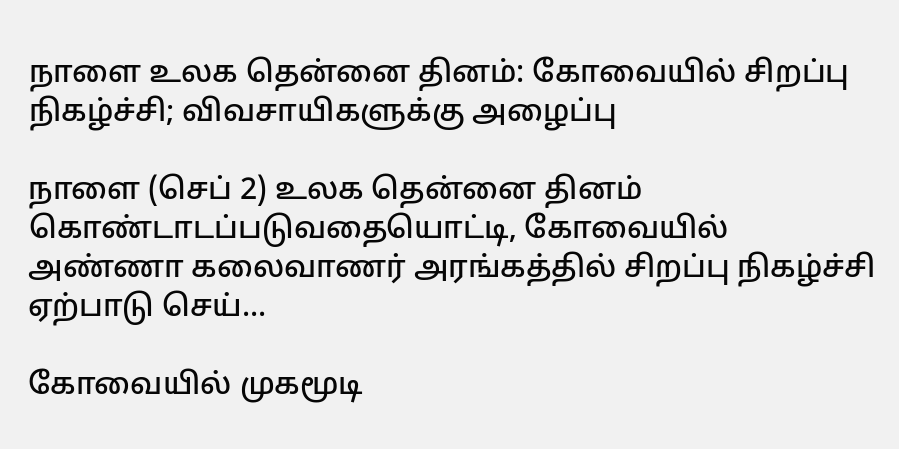நாளை உலக தென்னை தினம்: கோவையில் சிறப்பு நிகழ்ச்சி; விவசாயிகளுக்கு அழைப்பு

நாளை (செப் 2) உலக தென்னை தினம் கொண்டாடப்படுவதையொட்டி, கோவையில் அண்ணா கலைவாணர் அரங்கத்தில் சிறப்பு நிகழ்ச்சி ஏற்பாடு செய்...

கோவையில் முகமூடி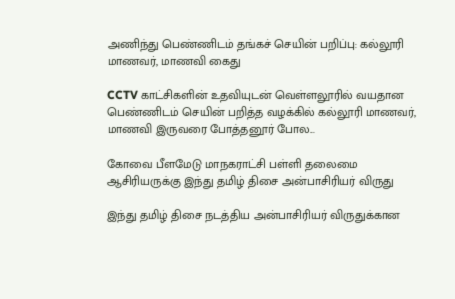அணிந்து பெண்ணிடம் தங்கச் செயின் பறிப்பு: கல்லூரி மாணவர், மாணவி கைது

CCTV காட்சிகளின் உதவியுடன் வெள்ளலூரில் வயதான பெண்ணிடம் செயின் பறித்த வழக்கில் கல்லூரி மாணவர், மாணவி இருவரை போத்தனூர் போல...

கோவை பீளமேடு மாநகராட்சி பள்ளி தலைமை ஆசிரியருக்கு இந்து தமிழ் திசை அன்பாசிரியர் விருது

இந்து தமிழ் திசை நடத்திய அன்பாசிரியர் விருதுக்கான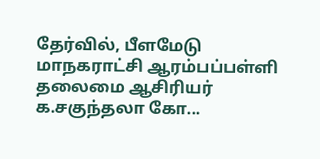தேர்வில், பீளமேடு மாநகராட்சி ஆரம்பப்பள்ளி தலைமை ஆசிரியர் க.சகுந்தலா கோ...